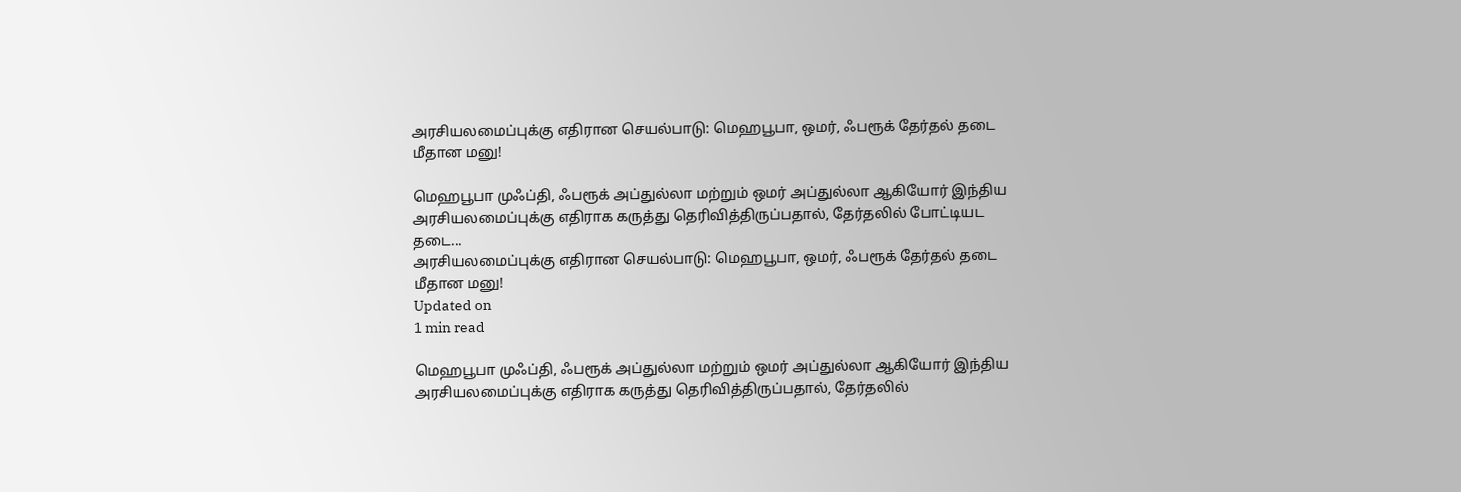அரசியலமைப்புக்கு எதிரான செயல்பாடு: மெஹபூபா, ஒமர், ஃபரூக் தேர்தல் தடை மீதான மனு!

மெஹபூபா முஃப்தி, ஃபரூக் அப்துல்லா மற்றும் ஒமர் அப்துல்லா ஆகியோர் இந்திய அரசியலமைப்புக்கு எதிராக கருத்து தெரிவித்திருப்பதால், தேர்தலில் போட்டியட தடை...
அரசியலமைப்புக்கு எதிரான செயல்பாடு: மெஹபூபா, ஒமர், ஃபரூக் தேர்தல் தடை மீதான மனு!
Updated on
1 min read

மெஹபூபா முஃப்தி, ஃபரூக் அப்துல்லா மற்றும் ஒமர் அப்துல்லா ஆகியோர் இந்திய அரசியலமைப்புக்கு எதிராக கருத்து தெரிவித்திருப்பதால், தேர்தலில்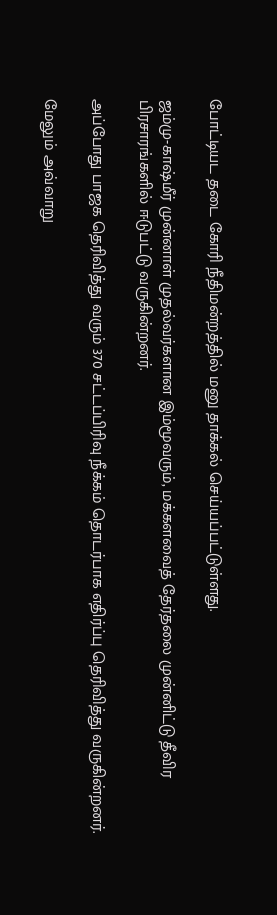போட்டியட தடை கோரி நீதிமன்றத்தில் மனு தாக்கல் செய்யப்பட்டுள்ளது.

ஜம்மு-காஷ்மீர் முன்னாள் முதல்வர்களான இம்மூவரும், மக்களவைத் தேர்தலை முன்னிட்டு தீவிர பிரசாரங்களில் ஈடுபட்டு வருகின்றனர்.

அப்போது பாஜக தெரிவித்து வரும் 370 சட்டப்பிரிவு நீக்கம் தொடர்பாக எதிர்ப்பு தெரிவித்து வருகின்றனர்.

மேலும் அவ்வாறு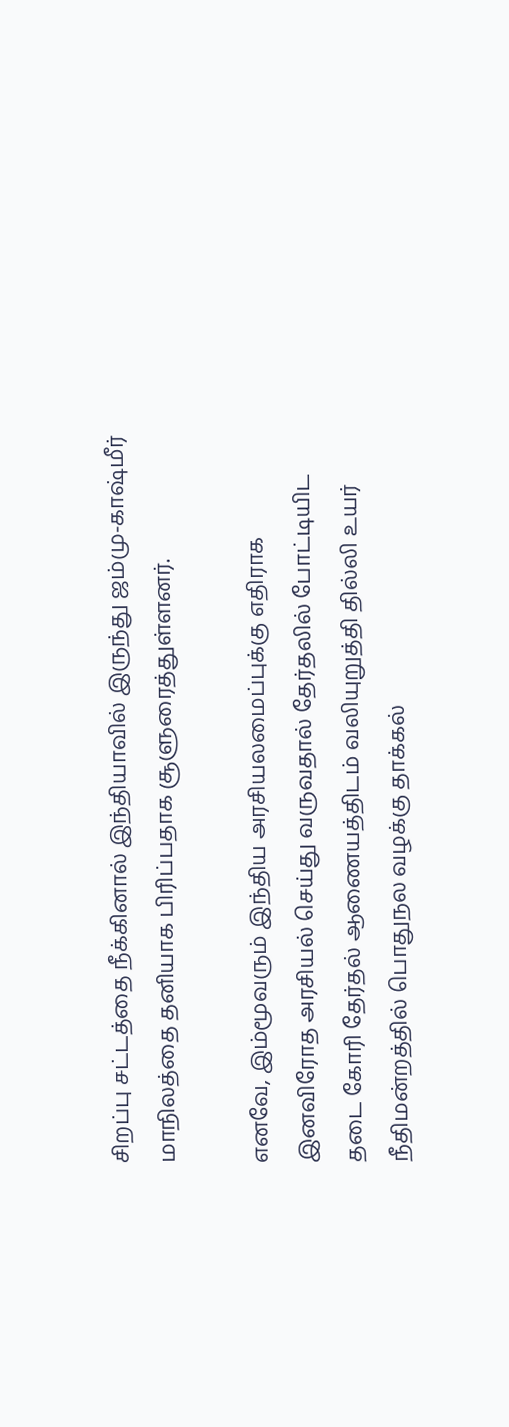சிறப்பு சட்டத்தை நீக்கினால் இந்தியாவில் இருந்து ஜம்மு-காஷ்மீர் மாநிலத்தை தனியாக பிரிப்பதாக சூளுரைத்துள்ளனர்.

எனவே, இம்மூவரும் இந்திய அரசியலமைப்புக்கு எதிராக இனவிரோத அரசியல் செய்து வருவதால் தேர்தலில் போட்டியிட தடை கோரி தேர்தல் ஆணையத்திடம் வலியுறுத்தி தில்லி உயர் நீதிமன்றத்தில் பொதுநல வழக்கு தாக்கல்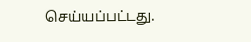செய்யப்பட்டது.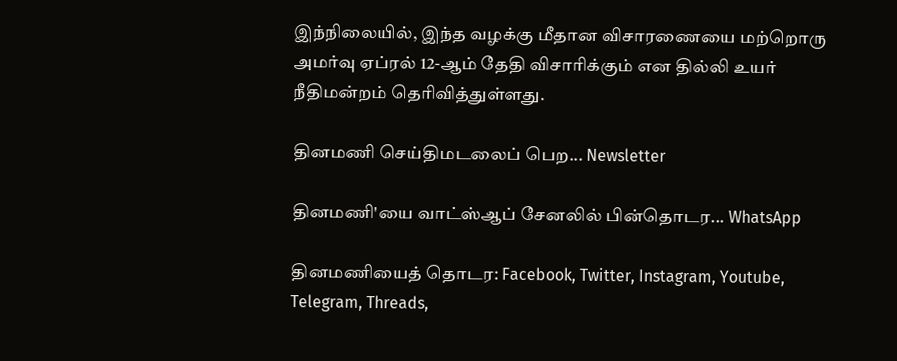இந்நிலையில், இந்த வழக்கு மீதான விசாரணையை மற்றொரு அமர்வு ஏப்ரல் 12-ஆம் தேதி விசாரிக்கும் என தில்லி உயர் நீதிமன்றம் தெரிவித்துள்ளது.

தினமணி செய்திமடலைப் பெற... Newsletter

தினமணி'யை வாட்ஸ்ஆப் சேனலில் பின்தொடர... WhatsApp

தினமணியைத் தொடர: Facebook, Twitter, Instagram, Youtube, Telegram, Threads,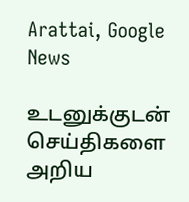Arattai, Google News

உடனுக்குடன் செய்திகளை அறிய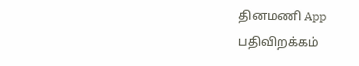தினமணி App பதிவிறக்கம்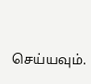செய்யவும்.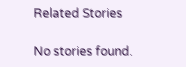Related Stories

No stories found.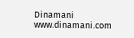Dinamani
www.dinamani.com